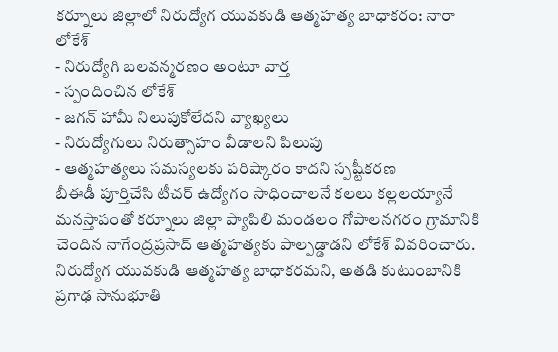కర్నూలు జిల్లాలో నిరుద్యోగ యువకుడి ఆత్మహత్య బాధాకరం: నారా లోకేశ్
- నిరుద్యోగి బలవన్మరణం అంటూ వార్త
- స్పందించిన లోకేశ్
- జగన్ హామీ నిలుపుకోలేదని వ్యాఖ్యలు
- నిరుద్యోగులు నిరుత్సాహం వీడాలని పిలుపు
- ఆత్మహత్యలు సమస్యలకు పరిష్కారం కాదని స్పష్టీకరణ
బీఈడీ పూర్తిచేసి టీచర్ ఉద్యోగం సాధించాలనే కలలు కల్లలయ్యానే మనస్తాపంతో కర్నూలు జిల్లా ప్యాపిలి మండలం గోపాలనగరం గ్రామానికి చెందిన నాగేంద్రప్రసాద్ ఆత్మహత్యకు పాల్పడ్డాడని లోకేశ్ వివరించారు. నిరుద్యోగ యువకుడి ఆత్మహత్య బాధాకరమని, అతడి కుటుంబానికి ప్రగాఢ సానుభూతి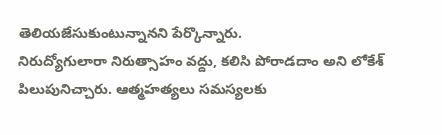తెలియజేసుకుంటున్నానని పేర్కొన్నారు.
నిరుద్యోగులారా నిరుత్సాహం వద్దు, కలిసి పోరాడదాం అని లోకేశ్ పిలుపునిచ్చారు. ఆత్మహత్యలు సమస్యలకు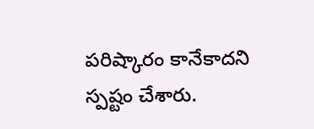పరిష్కారం కానేకాదని స్పష్టం చేశారు.